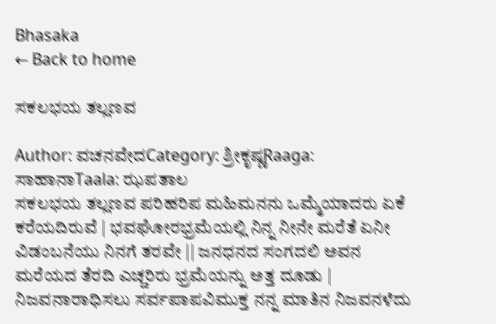Bhasaka
← Back to home

ಸಕಲಭಯ ತಲ್ಲಣವ

Author: ವಚನವೇದCategory: ಶ್ರೀಕೃಷ್ಣRaaga: ಸಾಹಾನಾTaala: ಝಪತಾಲ
ಸಕಲಭಯ ತಲ್ಲಣವ ಪರಿಹರಿಪ ಮಹಿಮನನು ಒಮ್ಮೆಯಾದರು ಏಕೆ ಕರೆಯದಿರುವೆ | ಭವಘೋರಭ್ರಮೆಯಲ್ಲಿ ನಿನ್ನ ನೀನೇ ಮರೆತೆ ಏನೀ ವಿಡಂಬನೆಯು ನಿನಗೆ ತರವೇ || ಜನಧನದ ಸಂಗದಲಿ ಅವನ ಮರೆಯದ ತೆರದಿ ಎಚ್ಚರಿರು ಭ್ರಮೆಯನ್ನು ಅತ್ತ ದೂಡು | ನಿಜವನಾರಾಧಿಸಲು ಸರ್ವಪಾಪವಿಮುಕ್ತ ನನ್ನ ಮಾತಿನ ನಿಜವನಳೆದು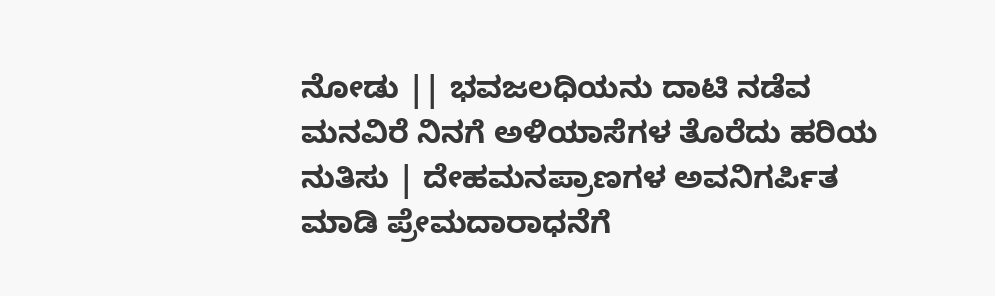ನೋಡು || ಭವಜಲಧಿಯನು ದಾಟಿ ನಡೆವ ಮನವಿರೆ ನಿನಗೆ ಅಳಿಯಾಸೆಗಳ ತೊರೆದು ಹರಿಯ ನುತಿಸು | ದೇಹಮನಪ್ರಾಣಗಳ ಅವನಿಗರ್ಪಿತ ಮಾಡಿ ಪ್ರೇಮದಾರಾಧನೆಗೆ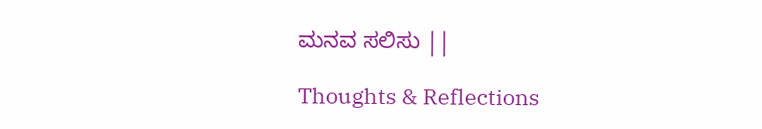ಮನವ ಸಲಿಸು ||

Thoughts & Reflections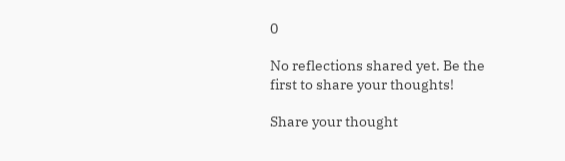0

No reflections shared yet. Be the first to share your thoughts!

Share your thought